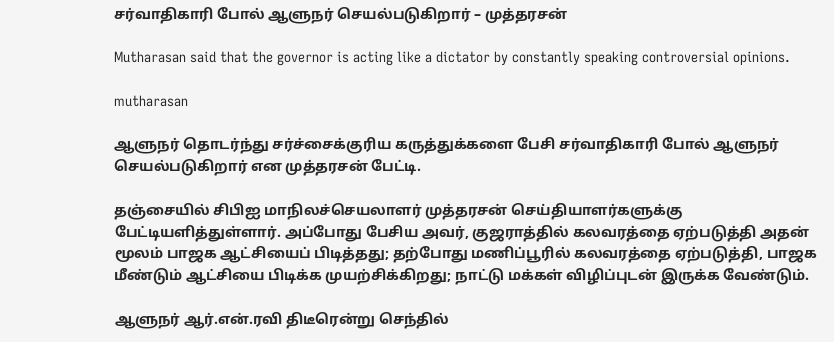சர்வாதிகாரி போல் ஆளுநர் செயல்படுகிறார் – முத்தரசன்

Mutharasan said that the governor is acting like a dictator by constantly speaking controversial opinions.

mutharasan

ஆளுநர் தொடர்ந்து சர்ச்சைக்குரிய கருத்துக்களை பேசி சர்வாதிகாரி போல் ஆளுநர் செயல்படுகிறார் என முத்தரசன் பேட்டி.

தஞ்சையில் சிபிஐ மாநிலச்செயலாளர் முத்தரசன் செய்தியாளர்களுக்கு பேட்டியளித்துள்ளார். அப்போது பேசிய அவர், குஜராத்தில் கலவரத்தை ஏற்படுத்தி அதன் மூலம் பாஜக ஆட்சியைப் பிடித்தது; தற்போது மணிப்பூரில் கலவரத்தை ஏற்படுத்தி, பாஜக மீண்டும் ஆட்சியை பிடிக்க முயற்சிக்கிறது; நாட்டு மக்கள் விழிப்புடன் இருக்க வேண்டும்.

ஆளுநர் ஆர்.என்.ரவி திடீரென்று செந்தில்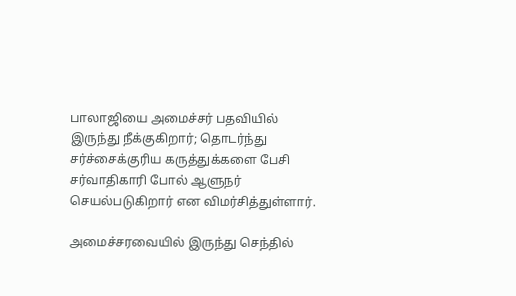பாலாஜியை அமைச்சர் பதவியில் இருந்து நீக்குகிறார்; தொடர்ந்து சர்ச்சைக்குரிய கருத்துக்களை பேசி சர்வாதிகாரி போல் ஆளுநர் செயல்படுகிறார் என விமர்சித்துள்ளார்.

அமைச்சரவையில் இருந்து செந்தில்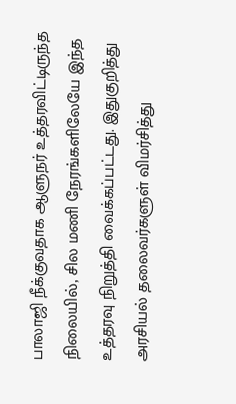பாலாஜி நீக்குவதாக ஆளுநர் உத்தரவிட்டிருந்த நிலையில், சில மணி நேரங்களிலேயே இந்த உத்தரவு நிறுத்தி வைக்கப்பட்டது. இதுகுறித்து அரசியல் தலைவர்களுள் விமர்சித்து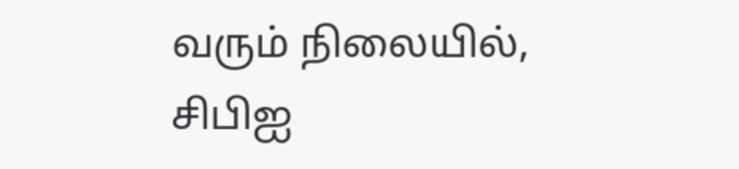வரும் நிலையில், சிபிஐ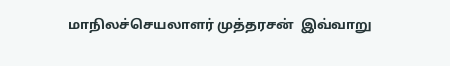மாநிலச்செயலாளர் முத்தரசன்  இவ்வாறு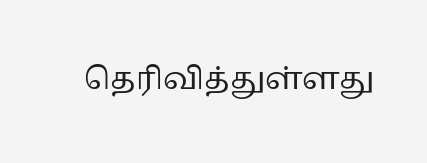தெரிவித்துள்ளது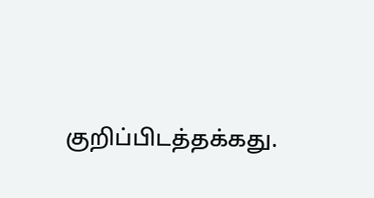குறிப்பிடத்தக்கது.